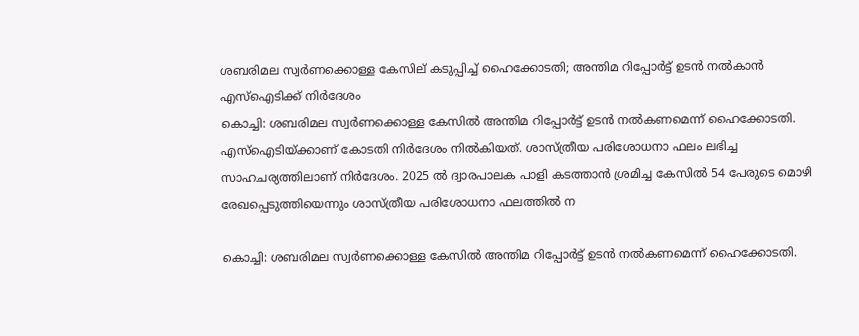ശബരിമല സ്വർണക്കൊള്ള കേസില് കടുപ്പിച്ച് ഹൈക്കോടതി; അന്തിമ റിപ്പോർട്ട് ഉടൻ നൽകാൻ എസ്ഐടിക്ക് നിർദേശം
കൊച്ചി: ശബരിമല സ്വർണക്കൊള്ള കേസില്‍ അന്തിമ റിപ്പോർട്ട് ഉടൻ നൽകണമെന്ന് ഹൈക്കോടതി. എസ്ഐടിയ്ക്കാണ് കോടതി നിർദേശം നില്‍കിയത്. ശാസ്ത്രീയ പരിശോധനാ ഫലം ലഭിച്ച സാഹചര്യത്തിലാണ് നിർദേശം. 2025 ൽ ദ്വാരപാലക പാളി കടത്താൻ ശ്രമിച്ച കേസില്‍ 54 പേരുടെ മൊഴി രേഖപ്പെടുത്തിയെന്നും ശാസ്ത്രീയ പരിശോധനാ ഫലത്തിൽ ന

കൊച്ചി: ശബരിമല സ്വർണക്കൊള്ള കേസില്‍ അന്തിമ റിപ്പോർട്ട് ഉടൻ നൽകണമെന്ന് ഹൈക്കോടതി.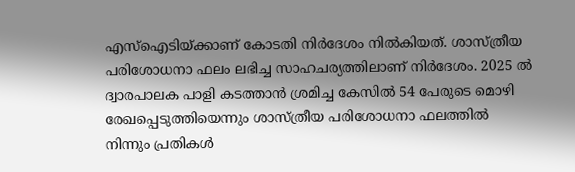എസ്ഐടിയ്ക്കാണ് കോടതി നിർദേശം നില്‍കിയത്. ശാസ്ത്രീയ പരിശോധനാ ഫലം ലഭിച്ച സാഹചര്യത്തിലാണ് നിർദേശം. 2025 ൽ ദ്വാരപാലക പാളി കടത്താൻ ശ്രമിച്ച കേസില്‍ 54 പേരുടെ മൊഴി രേഖപ്പെടുത്തിയെന്നും ശാസ്ത്രീയ പരിശോധനാ ഫലത്തിൽ നിന്നും പ്രതികൾ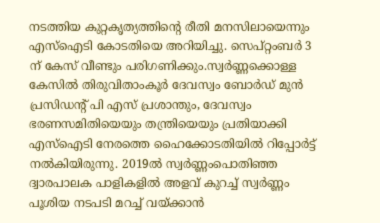നടത്തിയ കുറ്റകൃത്യത്തിന്റെ രീതി മനസിലായെന്നും എസ്ഐടി കോടതിയെ അറിയിച്ചു. സെപ്റ്റംബർ 3 ന് കേസ് വീണ്ടും പരിഗണിക്കും.സ്വർണ്ണക്കൊള്ള കേസിൽ തിരുവിതാംകൂർ ദേവസ്വം ബോർഡ് മുൻ പ്രസിഡന്റ് പി എസ് പ്രശാന്തും, ദേവസ്വം ഭരണസമിതിയെയും തന്ത്രിയെയും പ്രതിയാക്കി എസ്ഐടി നേരത്തെ ഹൈക്കോടതിയിൽ റിപ്പോർട്ട് നൽകിയിരുന്നു. 2019ൽ സ്വർണ്ണംപൊതിഞ്ഞ ദ്വാരപാലക പാളികളിൽ അളവ് കുറച്ച് സ്വർണ്ണം പൂശിയ നടപടി മറച്ച് വയ്ക്കാൻ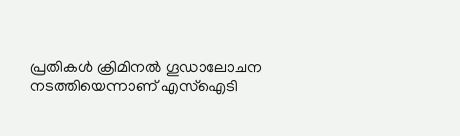പ്രതികൾ ക്രിമിനൽ ഗൂഡാലോചന നടത്തിയെന്നാണ് എസ്ഐടി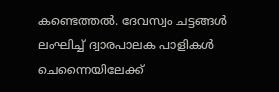കണ്ടെത്തൽ. ദേവസ്വം ചട്ടങ്ങൾ ലംഘിച്ച് ദ്വാരപാലക പാളികൾ ചെന്നൈയിലേക്ക്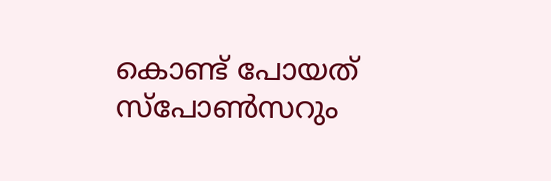കൊണ്ട് പോയത് സ്പോൺസറും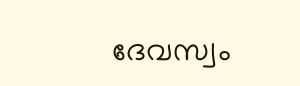ദേവസ്വം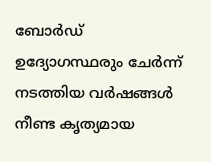ബോർഡ് ഉദ്യോഗസ്ഥരും ചേർന്ന് നടത്തിയ വർഷങ്ങൾ നീണ്ട കൃത്യമായ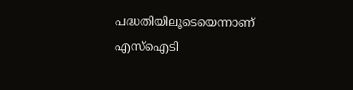പദ്ധതിയിലൂടെയെന്നാണ് എസ്ഐടി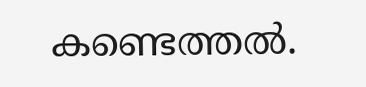കണ്ടെത്തൽ.